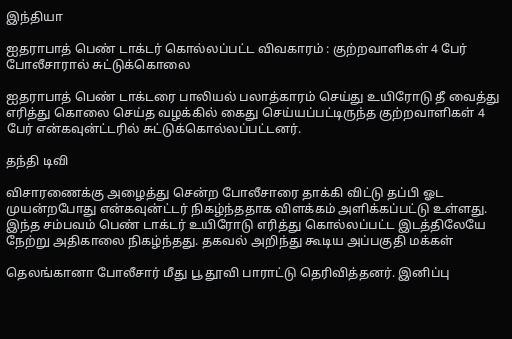இந்தியா

ஐதராபாத் பெண் டாக்டர் கொல்லப்பட்ட விவகாரம் : குற்றவாளிகள் 4 பேர் போலீசாரால் சுட்டுக்கொலை

ஐதராபாத் பெண் டாக்டரை பாலியல் பலாத்காரம் செய்து உயிரோடு தீ வைத்து எரித்து கொலை செய்த வழக்கில் கைது செய்யப்பட்டிருந்த குற்றவாளிகள் 4 பேர் என்கவுன்ட்டரில் சுட்டுக்கொல்லப்பட்டனர்.

தந்தி டிவி

விசாரணைக்கு அழைத்து சென்ற போலீசாரை தாக்கி விட்டு தப்பி ஓட முயன்றபோது என்கவுன்ட்டர் நிகழ்ந்ததாக விளக்கம் அளிக்கப்பட்டு உள்ளது. இந்த சம்பவம் பெண் டாக்டர் உயிரோடு எரித்து கொல்லப்பட்ட இடத்திலேயே நேற்று அதிகாலை நிகழ்ந்தது. தகவல் அறிந்து கூடிய அப்பகுதி மக்கள்

தெலங்கானா போலீசார் மீது பூ தூவி பாராட்டு தெரிவித்தனர். இனிப்பு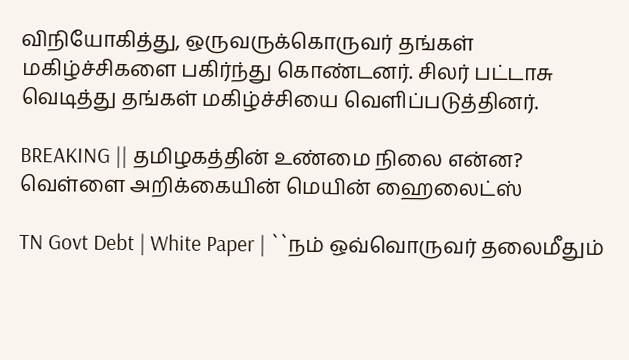விநியோகித்து, ஒருவருக்கொருவர் தங்கள் மகிழ்ச்சிகளை பகிர்ந்து கொண்டனர். சிலர் பட்டாசு வெடித்து தங்கள் மகிழ்ச்சியை வெளிப்படுத்தினர்.

BREAKING || தமிழகத்தின் உண்மை நிலை என்ன? வெள்ளை அறிக்கையின் மெயின் ஹைலைட்ஸ்

TN Govt Debt | White Paper | ``நம் ஒவ்வொருவர் தலைமீதும்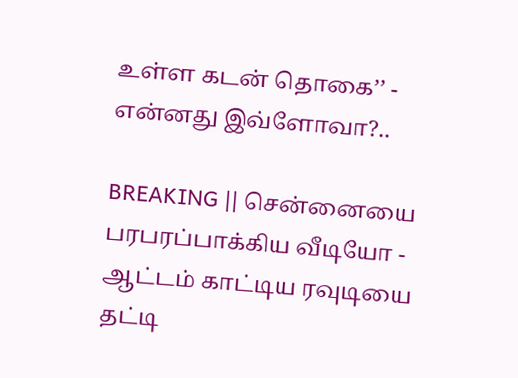உள்ள கடன் தொகை’’ - என்னது இவ்ளோவா?..

BREAKING || சென்னையை பரபரப்பாக்கிய வீடியோ - ஆட்டம் காட்டிய ரவுடியை தட்டி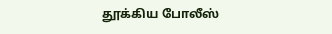தூக்கிய போலீஸ்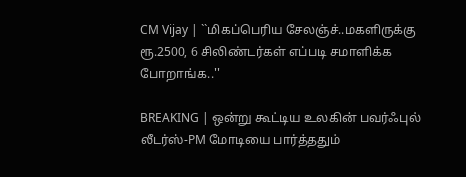CM Vijay | ``மிகப்பெரிய சேலஞ்ச்..மகளிருக்கு ரூ.2500, 6 சிலிண்டர்கள் எப்படி சமாளிக்க போறாங்க..''

BREAKING | ஒன்று கூட்டிய உலகின் பவர்ஃபுல் லீடர்ஸ்-PM மோடியை பார்த்ததும்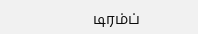டிரம்ப்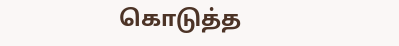கொடுத்த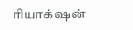ரியாக்‌ஷன்